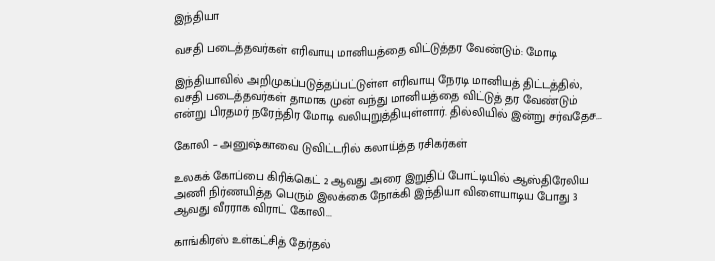இந்தியா

வசதி படைத்தவர்கள் எரிவாயு மானியத்தை விட்டுத்தர வேண்டும்: மோடி

இந்தியாவில் அறிமுகப்படுத்தப்பட்டுள்ள எரிவாயு நேரடி மானியத் திட்டத்தில், வசதி படைத்தவர்கள் தாமாக முன் வந்து மானியத்தை விட்டுத் தர வேண்டும் என்று பிரதமர் நரேந்திர மோடி வலியுறுத்தியுள்ளார். தில்லியில் இன்று சர்வதேச...

கோலி – அனுஷ்காவை டுவிட்டரில் கலாய்த்த ரசிகர்கள்

உலகக் கோப்பை கிரிக்கெட் 2 ஆவது அரை இறுதிப் போட்டியில் ஆஸ்திரேலிய அணி நிர்ணயித்த பெரும் இலக்கை நோக்கி இந்தியா விளையாடிய போது 3 ஆவது வீரராக விராட் கோலி...

காங்கிரஸ் உள்கட்சித் தேர்தல்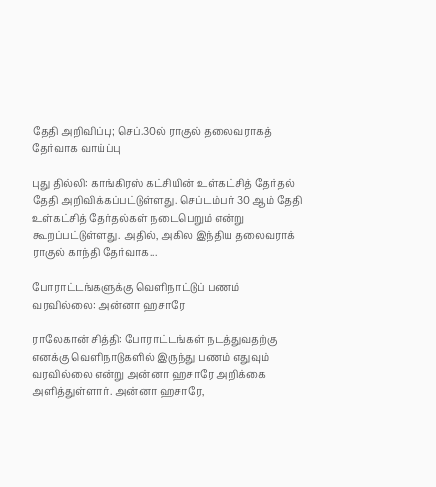தேதி அறிவிப்பு; செப்.30ல் ராகுல் தலைவராகத் தேர்வாக வாய்ப்பு

புது தில்லி: காங்கிரஸ் கட்சியின் உள்கட்சித் தேர்தல் தேதி அறிவிக்கப்பட்டுள்ளது. செப்டம்பர் 30 ஆம் தேதி உள்கட்சித் தேர்தல்கள் நடைபெறும் என்று கூறப்பட்டுள்ளது. அதில், அகில இந்திய தலைவராக் ராகுல் காந்தி தேர்வாக...

போராட்டங்களுக்கு வெளிநாட்டுப் பணம் வரவில்லை: அன்னா ஹசாரே

ராலேகான் சித்தி: போராட்டங்கள் நடத்துவதற்கு எனக்கு வெளிநாடுகளில் இருந்து பணம் எதுவும் வரவில்லை என்று அன்னா ஹசாரே அறிக்கை அளித்துள்ளார். அன்னா ஹசாரே,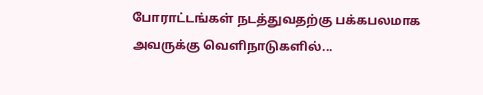போராட்டங்கள் நடத்துவதற்கு பக்கபலமாக அவருக்கு வெளிநாடுகளில்...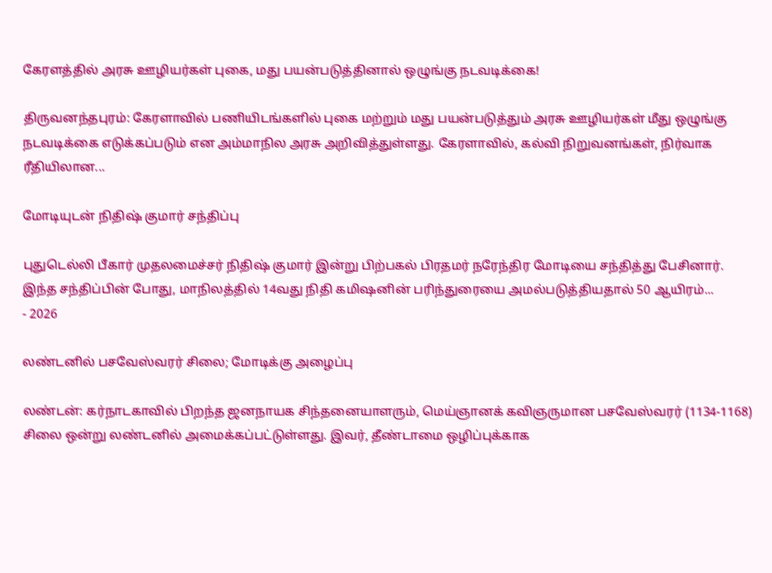கேரளத்தில் அரசு ஊழியர்கள் புகை, மது பயன்படுத்தினால் ஒழுங்கு நடவடிக்கை!

திருவனந்தபுரம்: கேரளாவில் பணியிடங்களில் புகை மற்றும் மது பயன்படுத்தும் அரசு ஊழியர்கள் மீது ஒழுங்கு நடவடிக்கை எடுக்கப்படும் என அம்மாநில அரசு அறிவித்துள்ளது. கேரளாவில், கல்வி நிறுவனங்கள், நிர்வாக ரீதியிலான...

மோடியுடன் நிதிஷ் குமார் சந்திப்பு

புதுடெல்லி பீகார் முதலமைச்சர் நிதிஷ் குமார் இன்று பிற்பகல் பிரதமர் நரேந்திர மோடியை சந்தித்து பேசினார். இந்த சந்திப்பின் போது, மாநிலத்தில் 14வது நிதி கமிஷனின் பரிந்துரையை அமல்படுத்தியதால் 50 ஆயிரம்...
- 2026

லண்டனில் பசவேஸ்வரர் சிலை; மோடிக்கு அழைப்பு

லண்டன்: கர்நாடகாவில் பிறந்த ஜனநாயக சிந்தனையாளரும், மெய்ஞானக் கவிஞருமான பசவேஸ்வரர் (1134-1168) சிலை ஒன்று லண்டனில் அமைக்கப்பட்டுள்ளது. இவர், தீண்டாமை ஒழிப்புக்காக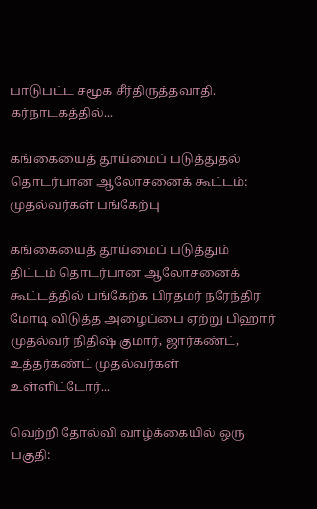பாடுபட்ட சமூக சீர்திருத்தவாதி. கர்நாடகத்தில்...

கங்கையைத் தூய்மைப் படுத்துதல் தொடர்பான ஆலோசனைக் கூட்டம்: முதல்வர்கள் பங்கேற்பு

கங்கையைத் தூய்மைப் படுத்தும் திட்டம் தொடர்பான ஆலோசனைக் கூட்டத்தில் பங்கேற்க பிரதமர் நரேந்திர மோடி விடுத்த அழைப்பை ஏற்று பிஹார் முதல்வர் நிதிஷ் குமார், ஜார்கண்ட், உத்தர்கண்ட் முதல்வர்கள் உள்ளிட்டோர்...

வெற்றி தோல்வி வாழ்க்கையில் ஒரு பகுதி: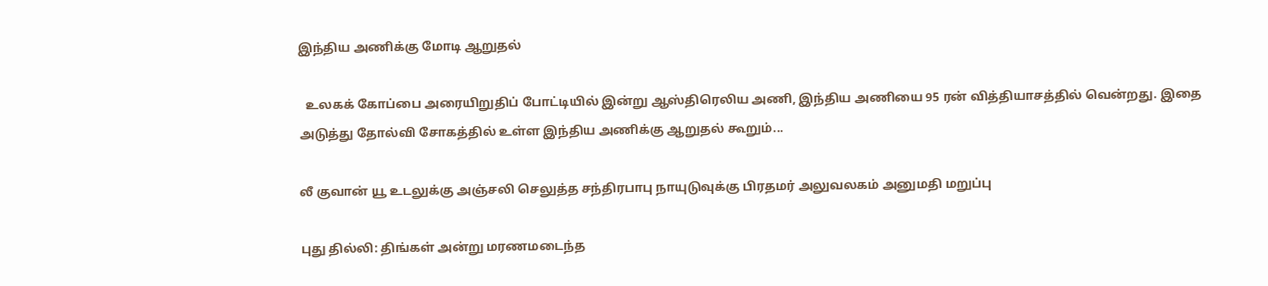இந்திய அணிக்கு மோடி ஆறுதல்

  உலகக் கோப்பை அரையிறுதிப் போட்டியில் இன்று ஆஸ்திரெலிய அணி, இந்திய அணியை 95 ரன் வித்தியாசத்தில் வென்றது. இதை அடுத்து தோல்வி சோகத்தில் உள்ள இந்திய அணிக்கு ஆறுதல் கூறும்...

லீ குவான் யூ உடலுக்கு அஞ்சலி செலுத்த சந்திரபாபு நாயுடுவுக்கு பிரதமர் அலுவலகம் அனுமதி மறுப்பு

புது தில்லி: திங்கள் அன்று மரணமடைந்த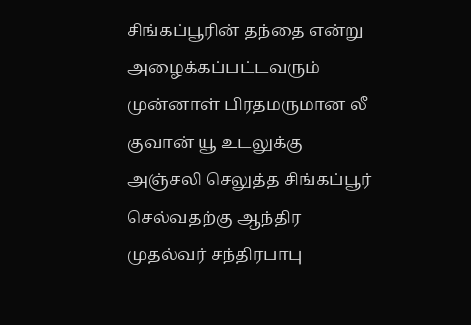சிங்கப்பூரின் தந்தை என்று அழைக்கப்பட்டவரும் முன்னாள் பிரதமருமான லீ குவான் யூ உடலுக்கு அஞ்சலி செலுத்த சிங்கப்பூர் செல்வதற்கு ஆந்திர முதல்வர் சந்திரபாபு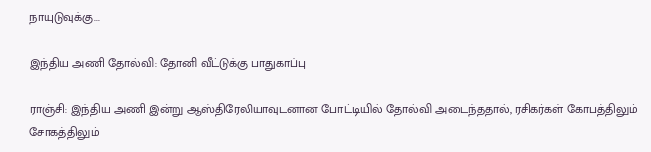நாயுடுவுக்கு...

இந்திய அணி தோல்வி: தோனி வீட்டுக்கு பாதுகாப்பு

ராஞ்சி: இந்திய அணி இன்று ஆஸ்திரேலியாவுடனான போட்டியில் தோல்வி அடைந்ததால், ரசிகர்கள் கோபத்திலும் சோகத்திலும்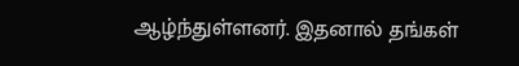ஆழ்ந்துள்ளனர். இதனால் தங்கள்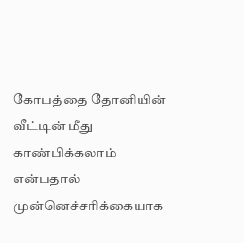கோபத்தை தோனியின் வீட்டின் மீது காண்பிக்கலாம் என்பதால் முன்னெச்சரிக்கையாக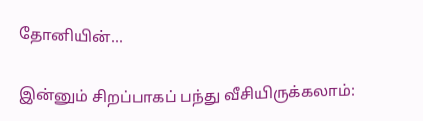தோனியின்...

இன்னும் சிறப்பாகப் பந்து வீசியிருக்கலாம்: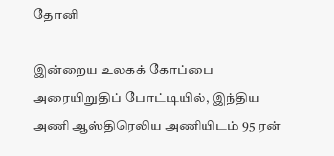தோனி

இன்றைய உலகக் கோப்பை அரையிறுதிப் போட்டியில், இந்திய அணி ஆஸ்திரெலிய அணியிடம் 95 ரன்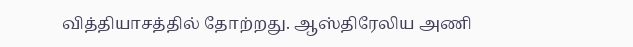வித்தியாசத்தில் தோற்றது. ஆஸ்திரேலிய அணி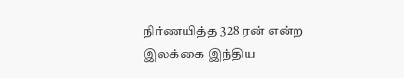நிர்ணயித்த 328 ரன் என்ற இலக்கை இந்திய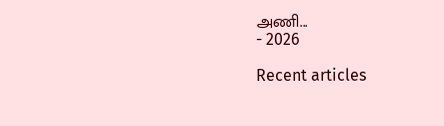அணி...
- 2026

Recent articles